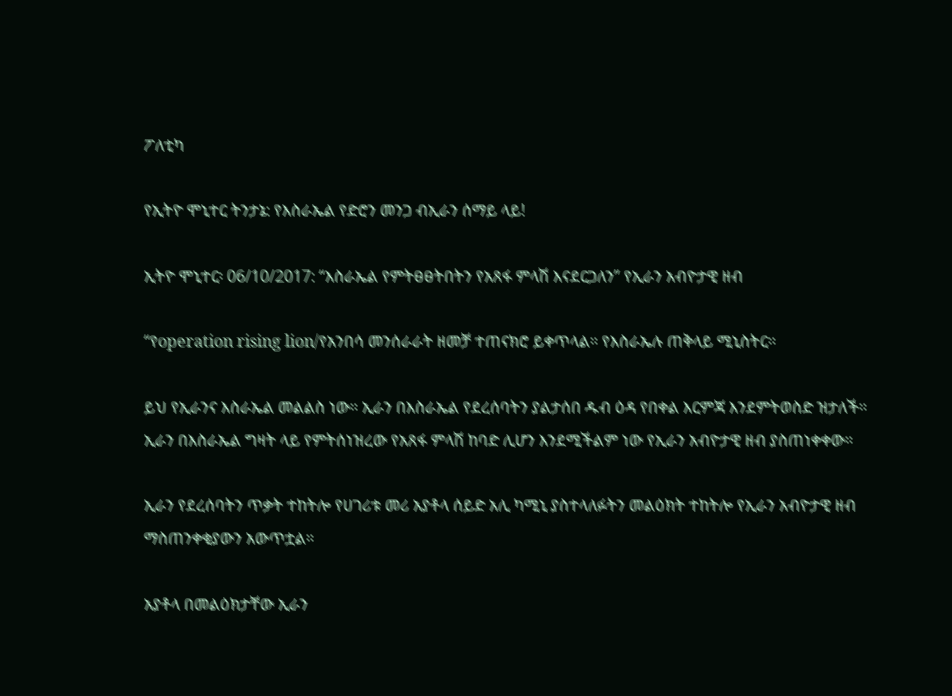ፖለቲካ

የኢትዮ ሞኒተር ትንታኔ: የእስራኤል የድሮን መንጋ ብኢራን ሰማይ ላይ!

ኢትዮ ሞኒተር፡ 06/10/2017: “እስራኤል የምትፀፀትበትን የአጸፋ ምላሽ እናደርጋለን” የኢራን አብዮታዊ ዘብ

“የoperation rising lion/የአንበሳ መንሰራራት ዘመቻ ተጠናክሮ ይቀጥላል። የእስራኤሉ ጠቅላይ ሚኒስትር።

ይህ የኢራንና እስራኤል መልልስ ነው። ኢራን በእስራኤል የደረሰባትን ያልታሰበ ዱብ ዕዳ የበቀል እርምጃ እንደምትወስድ ዝታለች።
ኢራን በእስራኤል ግዛት ላይ የምትሰነዝረው የአጸፋ ምላሽ ከባድ ሊሆን እንደሚችልም ነው የኢራን አብዮታዊ ዘብ ያስጠነቀቀው።

ኢራን የደረሰባትን ጥቃት ተከትሎ የሀገሪቱ መሪ አያቶላ ሰይድ አሊ ካሚኒ ያስተላለፉትን መልዕክት ተከትሎ የኢራን አብዮታዊ ዘብ ማስጠንቀቂያውን አውጥቷል።

አያቶላ በመልዕክታቸው ኢራን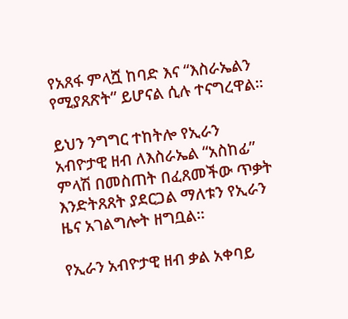የአጸፋ ምላሿ ከባድ እና “እስራኤልን የሚያጸጽት” ይሆናል ሲሉ ተናግረዋል።

ይህን ንግግር ተከትሎ የኢራን አብዮታዊ ዘብ ለእስራኤል “አስከፊ” ምላሽ በመስጠት በፈጸመችው ጥቃት እንድትጸጸት ያደርጋል ማለቱን የኢራን ዜና አገልግሎት ዘግቧል።

የኢራን አብዮታዊ ዘብ ቃል አቀባይ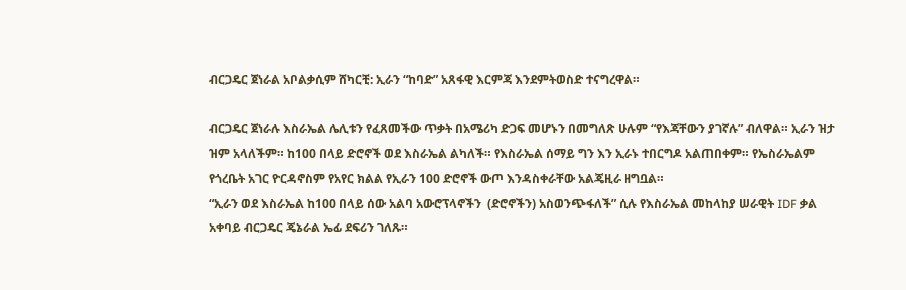ብርጋዴር ጀነራል አቦልቃሲም ሸካርቺ: ኢራን “ከባድ” አጸፋዊ እርምጃ እንደምትወስድ ተናግረዋል።

ብርጋዴር ጀነራሉ እስራኤል ሌሊቱን የፈጸመችው ጥቃት በአሜሪካ ድጋፍ መሆኑን በመግለጽ ሁሉም “የእጃቸውን ያገኛሉ” ብለዋል። ኢራን ዝታ ዝም አላለችም። ከ100 በላይ ድሮኖች ወደ እስራኤል ልካለች። የእስራኤል ሰማይ ግን እን ኢራኑ ተበርግዶ አልጠበቀም። የኤስራኤልም የጎረቤት አገር ዮርዳኖስም የአየር ክልል የኢራን 100 ድሮኖች ውጦ እንዳስቀራቸው አልጄዚራ ዘግቧል።
“ኢራን ወደ እስራኤል ከ100 በላይ ሰው አልባ አውሮፕላኖችን  (ድሮኖችን) አስወንጭፋለች” ሲሉ የእስራኤል መከላከያ ሠራዊት IDF ቃል አቀባይ ብርጋዴር ጄኔራል ኤፊ ደፍሪን ገለጹ።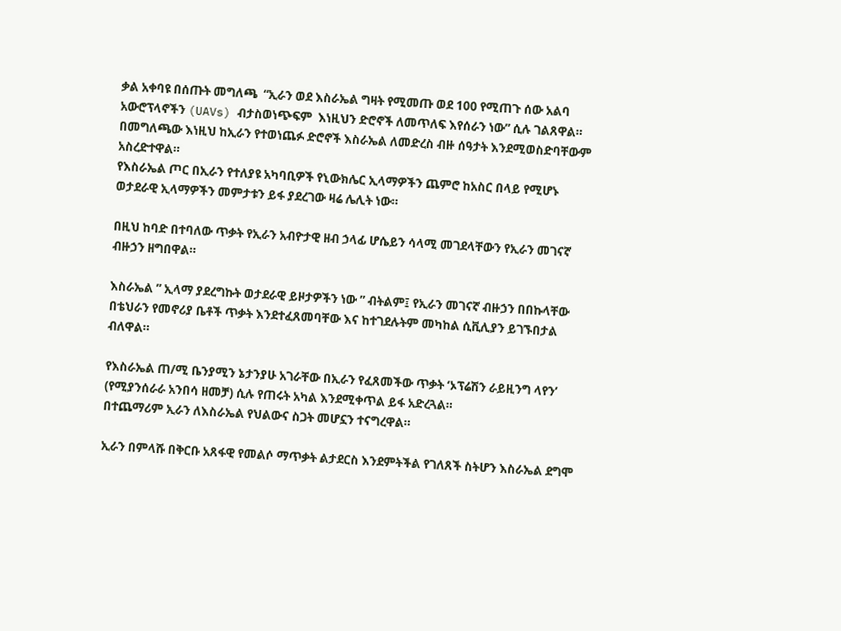ቃል አቀባዩ በሰጡት መግለጫ  “ኢራን ወደ እስራኤል ግዛት የሚመጡ ወደ 100 የሚጠጉ ሰው አልባ አውሮፕላኖችን (UAVs) ብታስወነጭፍም  እነዚህን ድሮኖች ለመጥለፍ እየሰራን ነው” ሲሉ ገልጸዋል።  በመግለጫው እነዚህ ከኢራን የተወነጨፉ ድሮኖች እስራኤል ለመድረስ ብዙ ሰዓታት እንደሚወስድባቸውም አስረድተዋል።
የእስራኤል ጦር በኢራን የተለያዩ አካባቢዎች የኒውክሌር ኢላማዎችን ጨምሮ ከአስር በላይ የሚሆኑ ወታደራዊ ኢላማዎችን መምታቱን ይፋ ያደረገው ዛሬ ሌሊት ነው።

በዚህ ከባድ በተባለው ጥቃት የኢራን አብዮታዊ ዘብ ኃላፊ ሆሴይን ሳላሚ መገደላቸውን የኢራን መገናኛ ብዙኃን ዘግበዋል።

እስራኤል ” ኢላማ ያደረግኩት ወታደራዊ ይዞታዎችን ነው ” ብትልም፤ የኢራን መገናኛ ብዙኃን በበኩላቸው በቴህራን የመኖሪያ ቤቶች ጥቃት እንደተፈጸመባቸው እና ከተገደሉትም መካከል ሲቪሊያን ይገኙበታል ብለዋል።

የእስራኤል ጠ/ሚ ቤንያሚን ኔታንያሁ አገራቸው በኢራን የፈጸመችው ጥቃት ‘ኦፕሬሽን ራይዚንግ ላየን’ (የሚያንሰራራ አንበሳ ዘመቻ) ሲሉ የጠሩት አካል እንደሚቀጥል ይፋ አድረጓል።
በተጨማሪም ኢራን ለእስራኤል የህልውና ስጋት መሆኗን ተናግረዋል።

ኢራን በምላሹ በቅርቡ አጸፋዊ የመልሶ ማጥቃት ልታደርስ እንደምትችል የገለጸች ስትሆን እስራኤል ደግሞ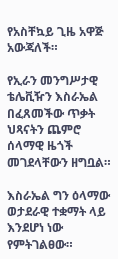የአስቸኳይ ጊዜ አዋጅ አውጃለች።

የኢራን መንግሥታዊ ቴሌቪዥን እስራኤል በፈጸመችው ጥቃት ህጻናትን ጨምሮ ሰላማዊ ዜጎች መገደላቸውን ዘግቧል።

እስራኤል ግን ዕላማው ወታደራዊ ተቋማት ላይ እንደሆነ ነው የምትገልፀው።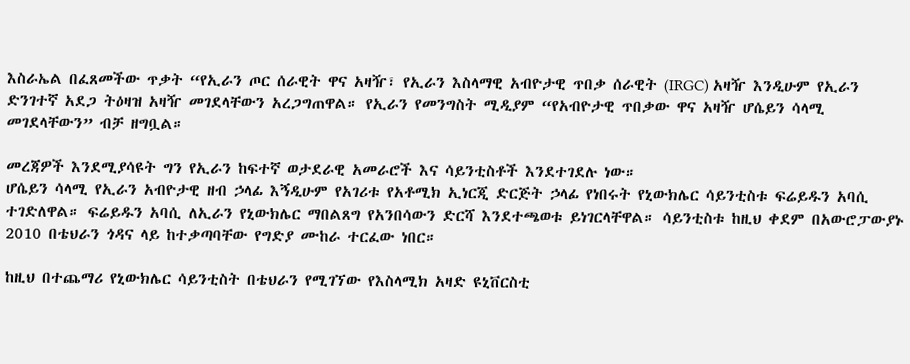እስራኤል በፈጸመችው ጥቃት “የኢራን ጦር ሰራዊት ዋና አዛዥ፣ የኢራን እስላማዊ አብዮታዊ ጥበቃ ሰራዊት (IRGC) አዛዥ እንዲሁም የኢራን ድንገተኛ አደጋ ትዕዛዝ አዛዥ መገደላቸውን አረጋግጠዋል። የኢራን የመንግስት ሚዲያም “የአብዮታዊ ጥበቃው ዋና አዛዥ ሆሴይን ሳላሚ መገደላቸውን” ብቻ ዘግቧል።

መረጃዎች እንደሚያሳዩት ግን የኢራን ከፍተኛ ወታደራዊ አመራሮች እና ሳይንቲስቶች እንደተገደሉ ነው።
ሆሴይን ሳላሚ የኢራን አብዮታዊ ዘብ ኃላፊ እኝዲሁም የአገሪቱ የአቶሚክ ኢነርጂ ድርጅት ኃላፊ የነበሩት የኒውክሌር ሳይንቲስቱ ፍሬይዱን አባሲ ተገድለዋል። ፍሬይዱን አባሲ ለኢራን የኒውክሌር ማበልጸግ የአንበሳውን ድርሻ እንደተጫወቱ ይነገርላቸዋል። ሳይንቲስቱ ከዚህ ቀደም በአውሮፓውያኑ 2010 በቴህራን ጎዳና ላይ ከተቃጣባቸው የግድያ ሙከራ ተርፈው ነበር።

ከዚህ በተጨማሪ የኒውክሌር ሳይንቲስት በቴህራን የሚገኘው የእስላሚክ አዛድ ዩኒቨርስቲ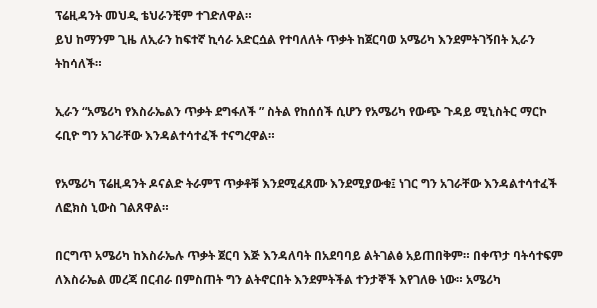ፕሬዚዳንት መህዲ ቴህራንቺም ተገድለዋል።
ይህ ከማንም ጊዜ ለኢራን ከፍተኛ ኪሳራ አድርሷል የተባለለት ጥቃት ከጀርባወ አሜሪካ እንደምትገኝበት ኢራን ትከሳለች።

ኢራን “አሜሪካ የእስራኤልን ጥቃት ደግፋለች ” ስትል የከሰሰች ሲሆን የአሜሪካ የውጭ ጉዳይ ሚኒስትር ማርኮ ሩቢዮ ግን አገራቸው እንዳልተሳተፈች ተናግረዋል።

የአሜሪካ ፕሬዚዳንት ዶናልድ ትራምፕ ጥቃቶቹ እንደሚፈጸሙ እንደሚያውቁ፤ ነገር ግን አገራቸው እንዳልተሳተፈች ለፎክስ ኒውስ ገልጸዋል።

በርግጥ አሜሪካ ከእስራኤሉ ጥቃት ጀርባ እጅ እንዳለባት በአደባባይ ልትገልፅ አይጠበቅም። በቀጥታ ባትሳተፍም ለእስራኤል መረጃ በርብራ በምስጠት ግን ልትኖርበት እንደምትችል ተንታኞች እየገለፁ ነው። አሜሪካ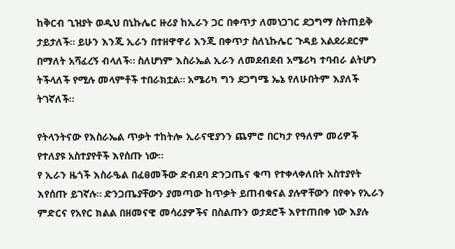ከቅርብ ጊዝያት ወዲህ በኒኩሌር ዙሪያ ከኢራን ጋር በቀጥታ ለመነጋገር ደጋግማ ስትጠይቅ ታይታለች። ይሁን እንጂ ኢራን በተዘዋዋሪ እንጂ በቀጥታ ስለኒኩሌር ጉዳይ አልደራደርም በማለት አሻፈረኝ ብላለች። ስለሆነም እስራኤል ኢራን ለመደብደብ አሜሪካ ተባብራ ልትሆን ትችላለች የሚሉ መላምቶች ተበራክቷል። አሜሪካ ግን ደጋግሜ ኤኔ የለሁበትም እያለች ትገኛለች።

የትላንትናው የእስራኤል ጥቃት ተከትሎ ኢራናዊያንን ጨምሮ በርካታ የዓለም መሪዎች የተለያዩ አስተያየቶች እየሰጡ ነው።
የ ኢራን ዜጎች እስራዔል በፈፀመችው ድብደባ ድንጋጤና ቁጣ የተቀላቀለበት አስተያየት እየሰጡ ይገኛሉ። ድንጋጤያቸውን ያመጣው ከጥቃት ይጠብቁናል ያሉዋቸውን በየቀኑ የኢራን ምድርና የአየር ክልል በዘመናዊ መሳሪያዎችና በስልጡን ወታደሮች እየተጠበቀ ነው እያሉ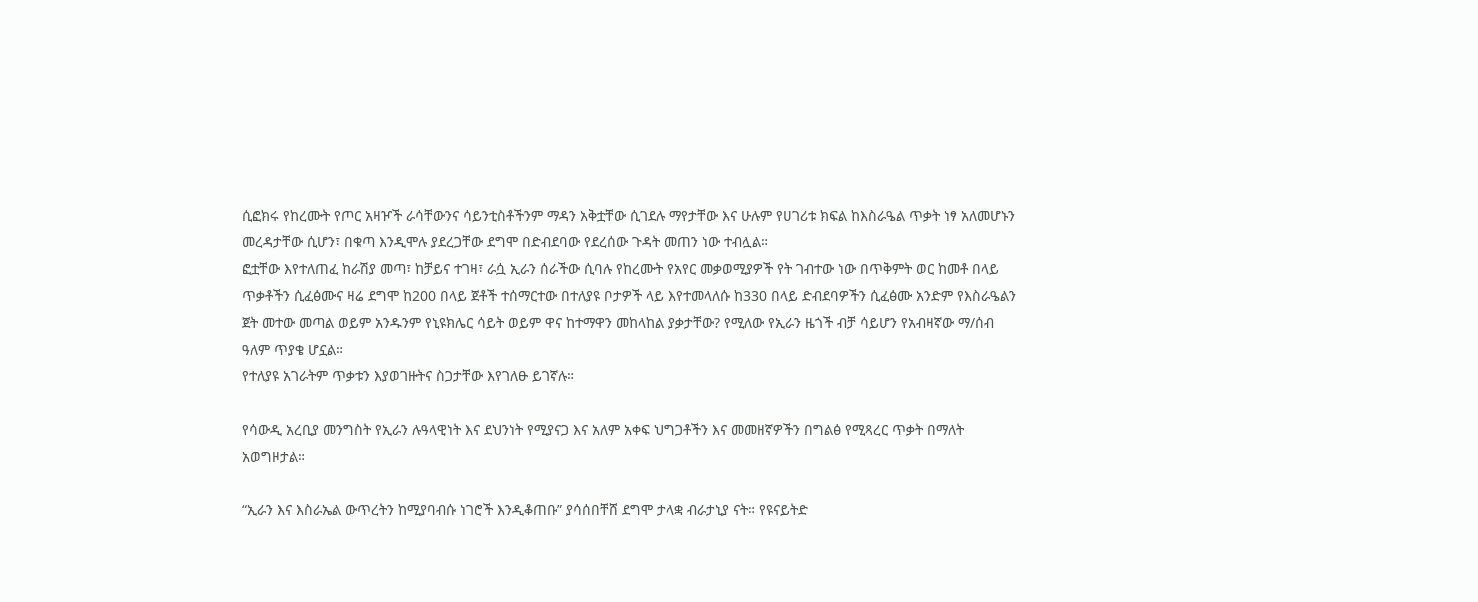ሲፎክሩ የከረሙት የጦር አዛዦች ራሳቸውንና ሳይንቲስቶችንም ማዳን አቅቷቸው ሲገደሉ ማየታቸው እና ሁሉም የሀገሪቱ ክፍል ከእስራዔል ጥቃት ነፃ አለመሆኑን መረዳታቸው ሲሆን፣ በቁጣ እንዲሞሉ ያደረጋቸው ደግሞ በድብደባው የደረሰው ጉዳት መጠን ነው ተብሏል።
ፎቷቸው እየተለጠፈ ከራሽያ መጣ፣ ከቻይና ተገዛ፣ ራሷ ኢራን ሰራችው ሲባሉ የከረሙት የአየር መቃወሚያዎች የት ገብተው ነው በጥቅምት ወር ከመቶ በላይ ጥቃቶችን ሲፈፅሙና ዛሬ ደግሞ ከ200 በላይ ጀቶች ተሰማርተው በተለያዩ ቦታዎች ላይ እየተመላለሱ ከ330 በላይ ድብደባዎችን ሲፈፅሙ አንድም የእስራዔልን ጀት መተው መጣል ወይም አንዱንም የኒዩክሌር ሳይት ወይም ዋና ከተማዋን መከላከል ያቃታቸው? የሚለው የኢራን ዜጎች ብቻ ሳይሆን የአብዛኛው ማ/ሰብ ዓለም ጥያቄ ሆኗል።
የተለያዩ አገራትም ጥቃቱን እያወገዙትና ስጋታቸው እየገለፁ ይገኛሉ።

የሳውዲ አረቢያ መንግስት የኢራን ሉዓላዊነት እና ደህንነት የሚያናጋ እና አለም አቀፍ ህግጋቶችን እና መመዘኛዎችን በግልፅ የሚጻረር ጥቃት በማለት አወግዞታል።

“ኢራን እና እስራኤል ውጥረትን ከሚያባብሱ ነገሮች እንዲቆጠቡ” ያሳሰበቸሸ ደግሞ ታላቋ ብራታኒያ ናት። የዩናይትድ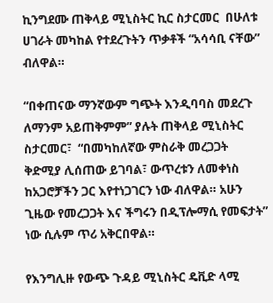ኪንግደሙ ጠቅላይ ሚኒስትር ኪር ስታርመር  በሁለቱ ሀገራት መካከል የተደረጉትን ጥቃቶች “አሳሳቢ ናቸው” ብለዋል።

“በቀጠናው ማንኛውም ግጭት እንዲባባስ መደረጉ ለማንም አይጠቅምም” ያሉት ጠቅላይ ሚኒስትር ስታርመር፣  “በመካከለኛው ምስራቅ መረጋጋት  ቅድሚያ ሊሰጠው ይገባል፣ ውጥረቱን ለመቀነስ ከአጋሮቻችን ጋር እየተነጋገርን ነው ብለዋል። አሁን ጊዜው የመረጋጋት እና ችግሩን በዲፕሎማሲ የመፍታት” ነው ሲሉም ጥሪ አቅርበዋል።

የእንግሊዙ የውጭ ጉዳይ ሚኒስትር ዴቪድ ላሚ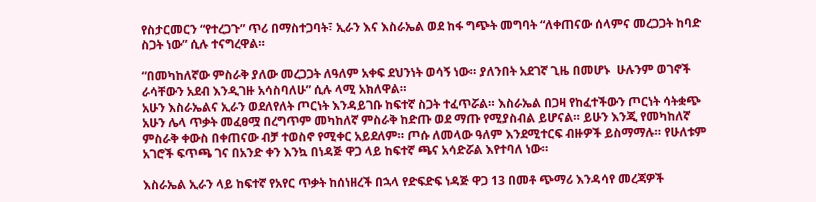የስታርመርን “የተረጋጉ” ጥሪ በማስተጋባት፣ ኢራን እና እስራኤል ወደ ከፋ ግጭት መግባት “ለቀጠናው ሰላምና መረጋጋት ከባድ ስጋት ነው” ሲሉ ተናግረዋል።

“በመካከለኛው ምስራቅ ያለው መረጋጋት ለዓለም አቀፍ ደህንነት ወሳኝ ነው። ያለንበት አደገኛ ጊዜ በመሆኑ  ሁሉንም ወገኖች ራሳቸውን አደብ እንዲገዙ አሳስባለሁ” ሲሉ ላሚ አክለዋል።
አሁን እስራኤልና ኢራን ወደለየለት ጦርነት እንዳይገቡ ከፍተኛ ስጋት ተፈጥሯል። እስራኤል በጋዛ የከፈተችውን ጦርነት ሳትቋጭ አሁን ሌላ ጥቃት መፈፀሟ በረግጥም መካከለኛ ምስራቅ ከድጡ ወደ ማጡ የሚያስብል ይሆናል። ይሁን እንጂ የመካከለኛ ምስራቅ ቀውስ በቀጠናው ብቻ ተወስኖ የሚቀር አይደለም። ጦሱ ለመላው ዓለም እንደሚተርፍ ብዙዎች ይስማማሉ። የሁለቱም አገሮች ፍጥጫ ገና በአንድ ቀን እንኳ በነዳጅ ዋጋ ላይ ከፍተኛ ጫና አሳድሯል እየተባለ ነው።

እስራኤል ኢራን ላይ ከፍተኛ የአየር ጥቃት ከሰነዘረች በኋላ የድፍድፍ ነዳጅ ዋጋ 13 በመቶ ጭማሪ እንዳሳየ መረጃዎች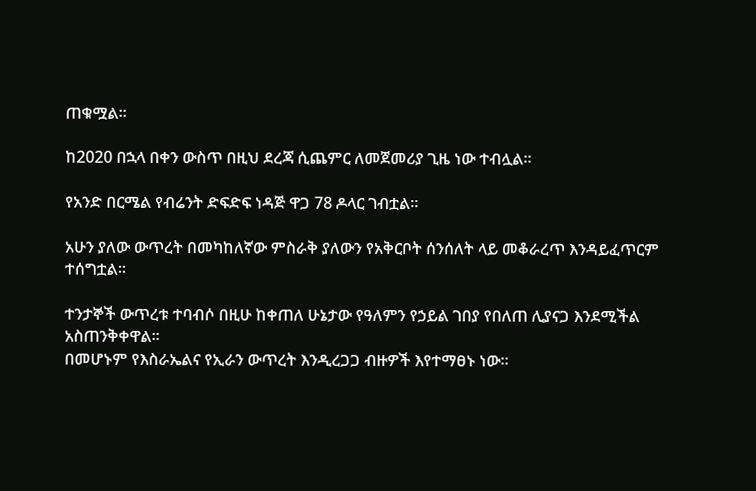ጠቁሟል።

ከ2020 በኋላ በቀን ውስጥ በዚህ ደረጃ ሲጨምር ለመጀመሪያ ጊዜ ነው ተብሏል።

የአንድ በርሜል የብሬንት ድፍድፍ ነዳጅ ዋጋ 78 ዶላር ገብቷል።

አሁን ያለው ውጥረት በመካከለኛው ምስራቅ ያለውን የአቅርቦት ሰንሰለት ላይ መቆራረጥ እንዳይፈጥርም ተሰግቷል።

ተንታኞች ውጥረቱ ተባብሶ በዚሁ ከቀጠለ ሁኔታው የዓለምን የኃይል ገበያ የበለጠ ሊያናጋ እንደሚችል አስጠንቅቀዋል።
በመሆኑም የእስራኤልና የኢራን ውጥረት እንዲረጋጋ ብዙዎች እየተማፀኑ ነው።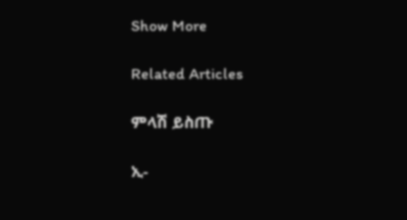Show More

Related Articles

ምላሽ ይስጡ

ኢ-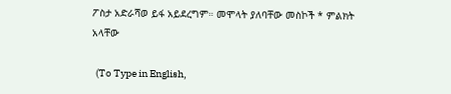ፖስታ አድራሻወ ይፋ አይደረግም። መሞላት ያለባቸው መስኮች * ምልክት አላቸው

  (To Type in English,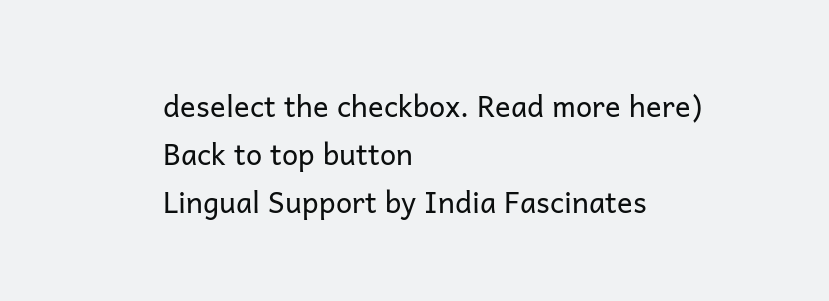deselect the checkbox. Read more here)
Back to top button
Lingual Support by India Fascinates